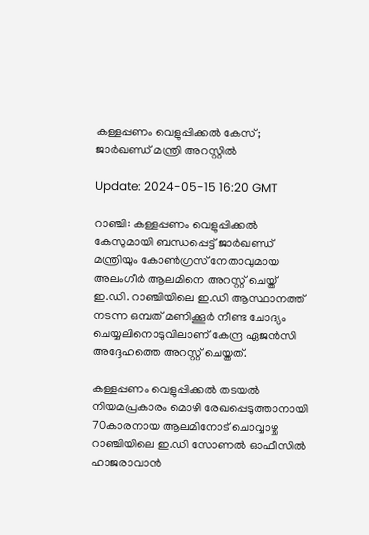കള്ളപ്പണം വെളുപ്പിക്കല്‍ കേസ്; ജാര്‍ഖണ്ഡ് മന്ത്രി അറസ്റ്റില്‍

Update: 2024-05-15 16:20 GMT

റാഞ്ചി: കള്ളപ്പണം വെളുപ്പിക്കല്‍ കേസുമായി ബന്ധപ്പെട്ട് ജാര്‍ഖണ്ഡ് മന്ത്രിയും കോണ്‍ഗ്രസ് നേതാവുമായ അലംഗീര്‍ ആലമിനെ അറസ്റ്റ് ചെയ്ത് ഇ.ഡി. റാഞ്ചിയിലെ ഇ.ഡി ആസ്ഥാനത്ത് നടന്ന ഒമ്പത് മണിക്കൂര്‍ നീണ്ട ചോദ്യം ചെയ്യലിനൊടുവിലാണ് കേന്ദ്ര ഏജന്‍സി അദ്ദേഹത്തെ അറസ്റ്റ് ചെയ്തത്.

കള്ളപ്പണം വെളുപ്പിക്കല്‍ തടയല്‍ നിയമപ്രകാരം മൊഴി രേഖപ്പെടുത്താനായി 70കാരനായ ആലമിനോട് ചൊവ്വാഴ്ച റാഞ്ചിയിലെ ഇ.ഡി സോണല്‍ ഓഫീസില്‍ ഹാജരാവാന്‍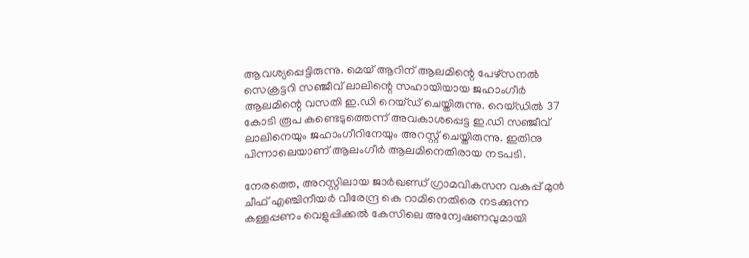ആവശ്യപ്പെട്ടിരുന്നു. മെയ് ആറിന് ആലമിന്റെ പേഴ്‌സനല്‍ സെക്രട്ടറി സഞ്ജീവ് ലാലിന്റെ സഹായിയായ ജഹാംഗീര്‍ ആലമിന്റെ വസതി ഇ.ഡി റെയ്ഡ് ചെയ്തിരുന്നു. റെയ്ഡില്‍ 37 കോടി രൂപ കണ്ടെടുത്തെന്ന് അവകാശപ്പെട്ട ഇ.ഡി സഞ്ജീവ് ലാലിനെയും ജഹാംഗീറിനേയും അറസ്റ്റ് ചെയ്തിരുന്നു. ഇതിനു പിന്നാലെയാണ് ആലംഗീര്‍ ആലമിനെതിരായ നടപടി.

നേരത്തെ, അറസ്റ്റിലായ ജാര്‍ഖണ്ഡ് ഗ്രാമവികസന വകുപ്പ് മുന്‍ ചീഫ് എഞ്ചിനീയര്‍ വീരേന്ദ്ര കെ റാമിനെതിരെ നടക്കുന്ന കള്ളപ്പണം വെളുപ്പിക്കല്‍ കേസിലെ അന്വേഷണവുമായി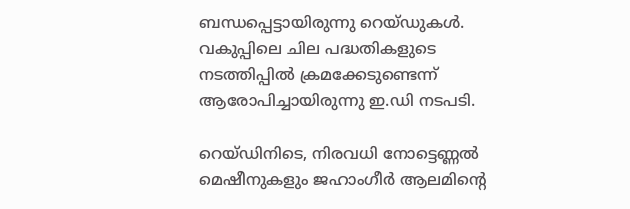ബന്ധപ്പെട്ടായിരുന്നു റെയ്ഡുകള്‍. വകുപ്പിലെ ചില പദ്ധതികളുടെ നടത്തിപ്പില്‍ ക്രമക്കേടുണ്ടെന്ന് ആരോപിച്ചായിരുന്നു ഇ.ഡി നടപടി.

റെയ്ഡിനിടെ, നിരവധി നോട്ടെണ്ണല്‍ മെഷീനുകളും ജഹാംഗീര്‍ ആലമിന്റെ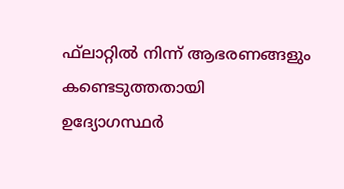ഫ്‌ലാറ്റില്‍ നിന്ന് ആഭരണങ്ങളും കണ്ടെടുത്തതായി ഉദ്യോഗസ്ഥര്‍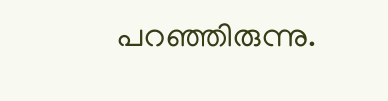പറഞ്ഞിരുന്നു.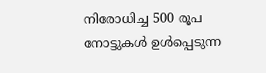നിരോധിച്ച 500 രൂപ നോട്ടുകള്‍ ഉള്‍പ്പെടുന്ന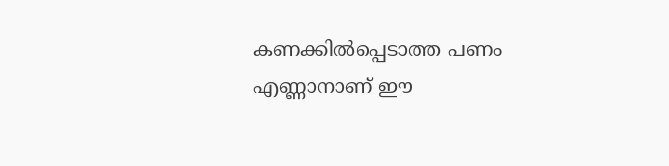കണക്കില്‍പ്പെടാത്ത പണം എണ്ണാനാണ് ഈ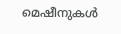മെഷീനുകള്‍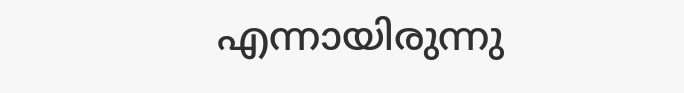എന്നായിരുന്നു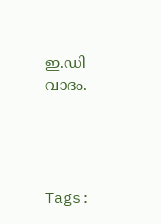ഇ.ഡി വാദം.




Tags: